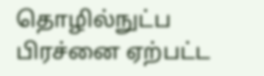தொழில்நுட்ப பிரச்னை ஏற்பட்ட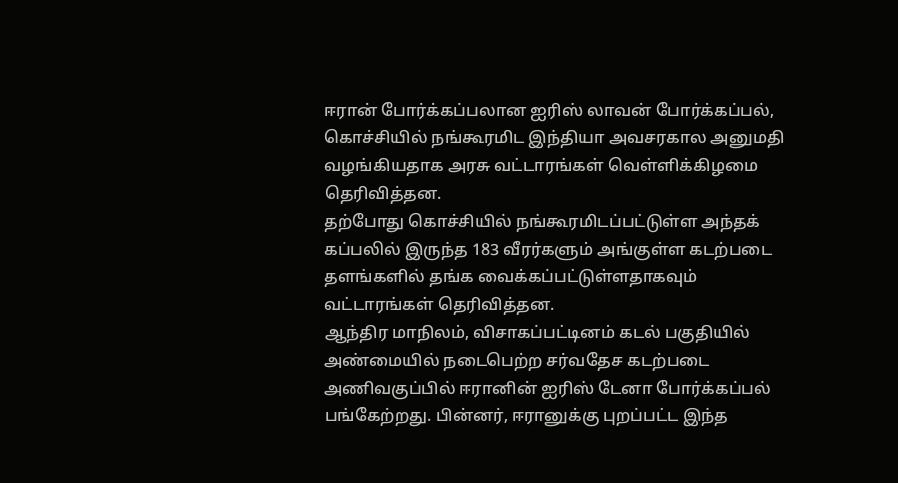ஈரான் போர்க்கப்பலான ஐரிஸ் லாவன் போர்க்கப்பல், கொச்சியில் நங்கூரமிட இந்தியா அவசரகால அனுமதி வழங்கியதாக அரசு வட்டாரங்கள் வெள்ளிக்கிழமை தெரிவித்தன.
தற்போது கொச்சியில் நங்கூரமிடப்பட்டுள்ள அந்தக் கப்பலில் இருந்த 183 வீரர்களும் அங்குள்ள கடற்படை தளங்களில் தங்க வைக்கப்பட்டுள்ளதாகவும் வட்டாரங்கள் தெரிவித்தன.
ஆந்திர மாநிலம், விசாகப்பட்டினம் கடல் பகுதியில் அண்மையில் நடைபெற்ற சர்வதேச கடற்படை அணிவகுப்பில் ஈரானின் ஐரிஸ் டேனா போர்க்கப்பல் பங்கேற்றது. பின்னர், ஈரானுக்கு புறப்பட்ட இந்த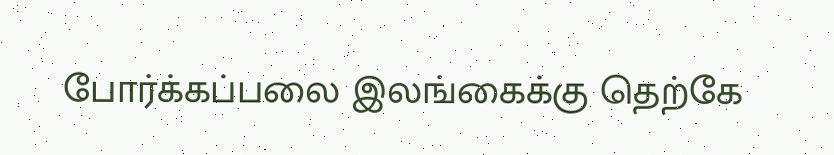போர்க்கப்பலை இலங்கைக்கு தெற்கே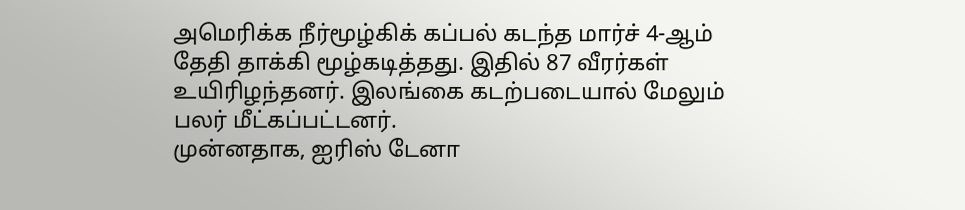அமெரிக்க நீர்மூழ்கிக் கப்பல் கடந்த மார்ச் 4-ஆம் தேதி தாக்கி மூழ்கடித்தது. இதில் 87 வீரர்கள் உயிரிழந்தனர். இலங்கை கடற்படையால் மேலும் பலர் மீட்கப்பட்டனர்.
முன்னதாக, ஐரிஸ் டேனா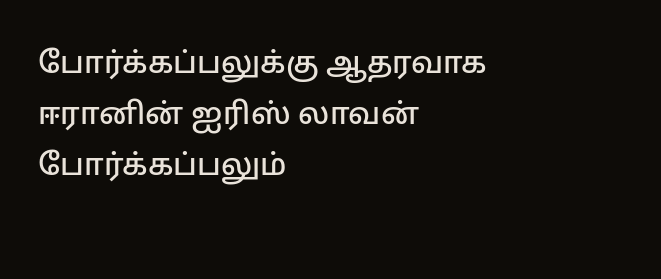போர்க்கப்பலுக்கு ஆதரவாக ஈரானின் ஐரிஸ் லாவன் போர்க்கப்பலும்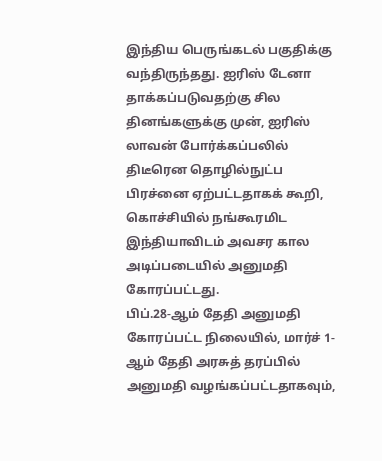இந்திய பெருங்கடல் பகுதிக்கு வந்திருந்தது. ஐரிஸ் டேனா தாக்கப்படுவதற்கு சில தினங்களுக்கு முன், ஐரிஸ் லாவன் போர்க்கப்பலில் திடீரென தொழில்நுட்ப பிரச்னை ஏற்பட்டதாகக் கூறி, கொச்சியில் நங்கூரமிட இந்தியாவிடம் அவசர கால அடிப்படையில் அனுமதி கோரப்பட்டது.
பிப்.28-ஆம் தேதி அனுமதி கோரப்பட்ட நிலையில், மார்ச் 1-ஆம் தேதி அரசுத் தரப்பில் அனுமதி வழங்கப்பட்டதாகவும்,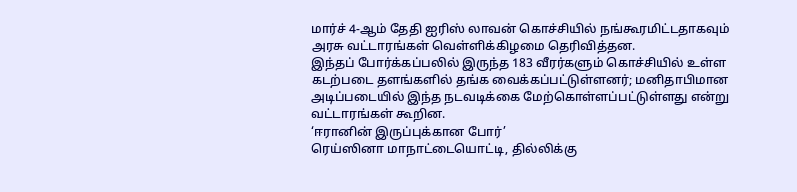மார்ச் 4-ஆம் தேதி ஐரிஸ் லாவன் கொச்சியில் நங்கூரமிட்டதாகவும் அரசு வட்டாரங்கள் வெள்ளிக்கிழமை தெரிவித்தன.
இந்தப் போர்க்கப்பலில் இருந்த 183 வீரர்களும் கொச்சியில் உள்ள கடற்படை தளங்களில் தங்க வைக்கப்பட்டுள்ளனர்; மனிதாபிமான அடிப்படையில் இந்த நடவடிக்கை மேற்கொள்ளப்பட்டுள்ளது என்று வட்டாரங்கள் கூறின.
‘ஈரானின் இருப்புக்கான போர்’
ரெய்ஸினா மாநாட்டையொட்டி, தில்லிக்கு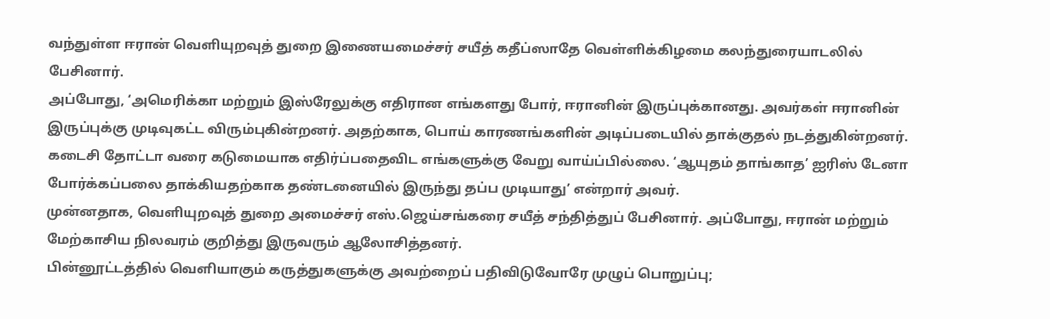வந்துள்ள ஈரான் வெளியுறவுத் துறை இணையமைச்சர் சயீத் கதீப்ஸாதே வெள்ளிக்கிழமை கலந்துரையாடலில் பேசினார்.
அப்போது, ‘அமெரிக்கா மற்றும் இஸ்ரேலுக்கு எதிரான எங்களது போர், ஈரானின் இருப்புக்கானது. அவர்கள் ஈரானின் இருப்புக்கு முடிவுகட்ட விரும்புகின்றனர். அதற்காக, பொய் காரணங்களின் அடிப்படையில் தாக்குதல் நடத்துகின்றனர். கடைசி தோட்டா வரை கடுமையாக எதிர்ப்பதைவிட எங்களுக்கு வேறு வாய்ப்பில்லை. ‘ஆயுதம் தாங்காத’ ஐரிஸ் டேனா போர்க்கப்பலை தாக்கியதற்காக தண்டனையில் இருந்து தப்ப முடியாது’ என்றார் அவர்.
முன்னதாக, வெளியுறவுத் துறை அமைச்சர் எஸ்.ஜெய்சங்கரை சயீத் சந்தித்துப் பேசினார். அப்போது, ஈரான் மற்றும் மேற்காசிய நிலவரம் குறித்து இருவரும் ஆலோசித்தனர்.
பின்னூட்டத்தில் வெளியாகும் கருத்துகளுக்கு அவற்றைப் பதிவிடுவோரே முழுப் பொறுப்பு;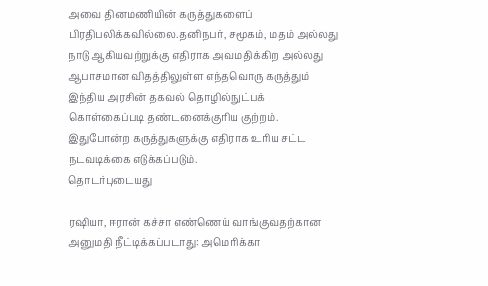அவை தினமணியின் கருத்துகளைப் பிரதிபலிக்கவில்லை.தனிநபர், சமூகம், மதம் அல்லது நாடு ஆகியவற்றுக்கு எதிராக அவமதிக்கிற அல்லது ஆபாசமான விதத்திலுள்ள எந்தவொரு கருத்தும் இந்திய அரசின் தகவல் தொழில்நுட்பக் கொள்கைப்படி தண்டனைக்குரிய குற்றம். இதுபோன்ற கருத்துகளுக்கு எதிராக உரிய சட்ட நடவடிக்கை எடுக்கப்படும்.
தொடர்புடையது

ரஷியா, ஈரான் கச்சா எண்ணெய் வாங்குவதற்கான அனுமதி நீட்டிக்கப்படாது: அமெரிக்கா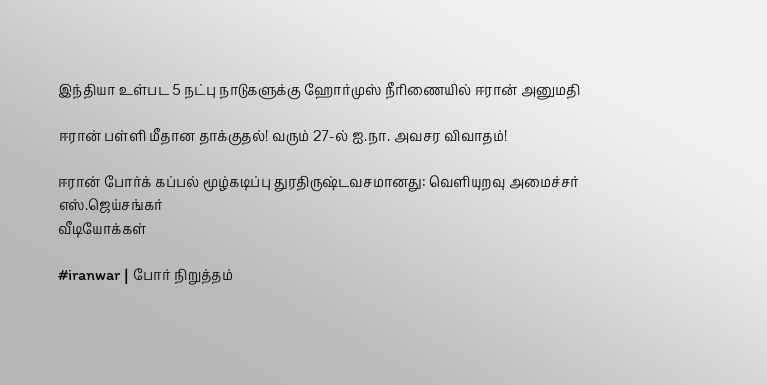இந்தியா உள்பட 5 நட்பு நாடுகளுக்கு ஹோர்முஸ் நீரிணையில் ஈரான் அனுமதி

ஈரான் பள்ளி மீதான தாக்குதல்! வரும் 27-ல் ஐ.நா. அவசர விவாதம்!

ஈரான் போர்க் கப்பல் மூழ்கடிப்பு துரதிருஷ்டவசமானது: வெளியுறவு அமைச்சர் எஸ்.ஜெய்சங்கர்
வீடியோக்கள்

#iranwar | போர் நிறுத்தம்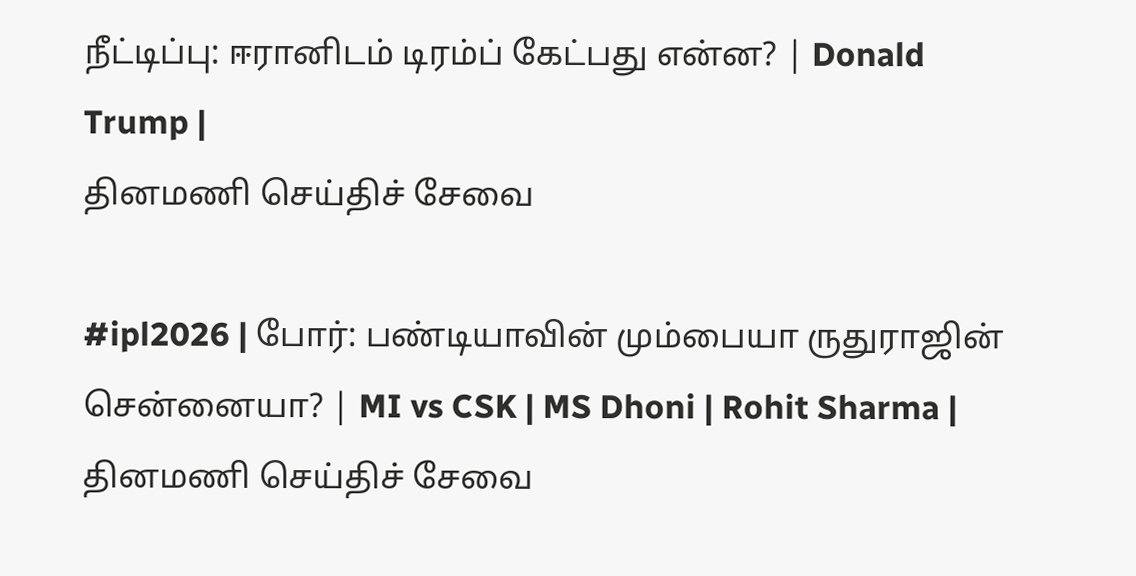நீட்டிப்பு: ஈரானிடம் டிரம்ப் கேட்பது என்ன? | Donald Trump |
தினமணி செய்திச் சேவை

#ipl2026 | போர்: பண்டியாவின் மும்பையா ருதுராஜின் சென்னையா? | MI vs CSK | MS Dhoni | Rohit Sharma |
தினமணி செய்திச் சேவை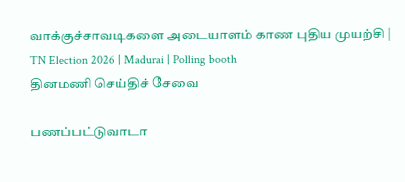வாக்குச்சாவடிகளை அடையாளம் காண புதிய முயற்சி | TN Election 2026 | Madurai | Polling booth
தினமணி செய்திச் சேவை

பணப்பட்டுவாடா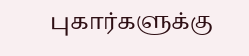புகார்களுக்கு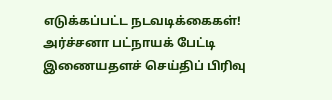எடுக்கப்பட்ட நடவடிக்கைகள்! அர்ச்சனா பட்நாயக் பேட்டி
இணையதளச் செய்திப் பிரிவு